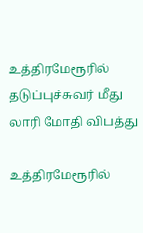உத்திரமேரூரில் தடுப்புச்சுவர் மீது லாரி மோதி விபத்து

உத்திரமேரூரில்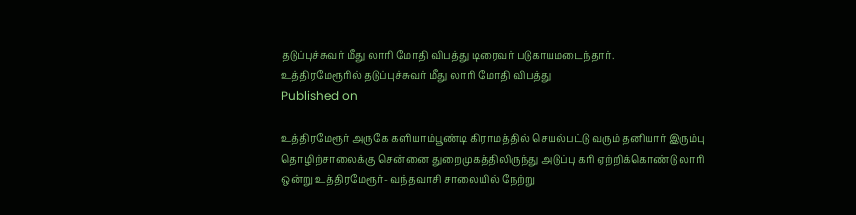தடுப்புச்சுவர் மீது லாரி மோதி விபத்து டிரைவர் படுகாயமடைந்தார்.
உத்திரமேரூரில் தடுப்புச்சுவர் மீது லாரி மோதி விபத்து
Published on

உத்திரமேரூர் அருகே களியாம்பூண்டி கிராமத்தில் செயல்பட்டு வரும் தனியார் இரும்பு தொழிற்சாலைக்கு சென்னை துறைமுகத்திலிருந்து அடுப்பு கரி ஏற்றிக்கொண்டு லாரி ஒன்று உத்திரமேரூர்- வந்தவாசி சாலையில் நேற்று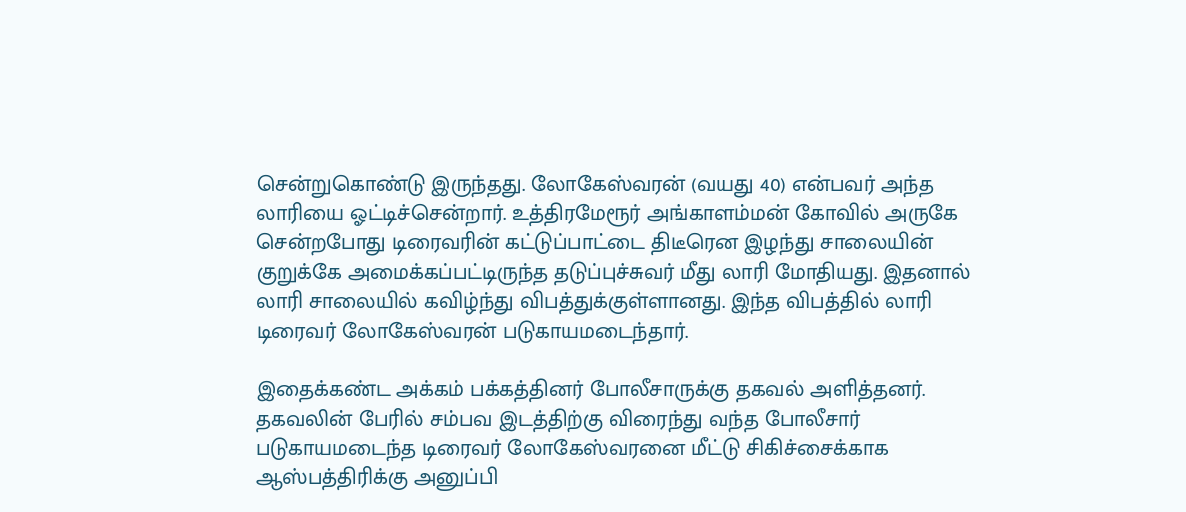சென்றுகொண்டு இருந்தது. லோகேஸ்வரன் (வயது 40) என்பவர் அந்த லாரியை ஓட்டிச்சென்றார். உத்திரமேரூர் அங்காளம்மன் கோவில் அருகே சென்றபோது டிரைவரின் கட்டுப்பாட்டை திடீரென இழந்து சாலையின் குறுக்கே அமைக்கப்பட்டிருந்த தடுப்புச்சுவர் மீது லாரி மோதியது. இதனால் லாரி சாலையில் கவிழ்ந்து விபத்துக்குள்ளானது. இந்த விபத்தில் லாரி டிரைவர் லோகேஸ்வரன் படுகாயமடைந்தார்.

இதைக்கண்ட அக்கம் பக்கத்தினர் போலீசாருக்கு தகவல் அளித்தனர். தகவலின் பேரில் சம்பவ இடத்திற்கு விரைந்து வந்த போலீசார் படுகாயமடைந்த டிரைவர் லோகேஸ்வரனை மீட்டு சிகிச்சைக்காக ஆஸ்பத்திரிக்கு அனுப்பி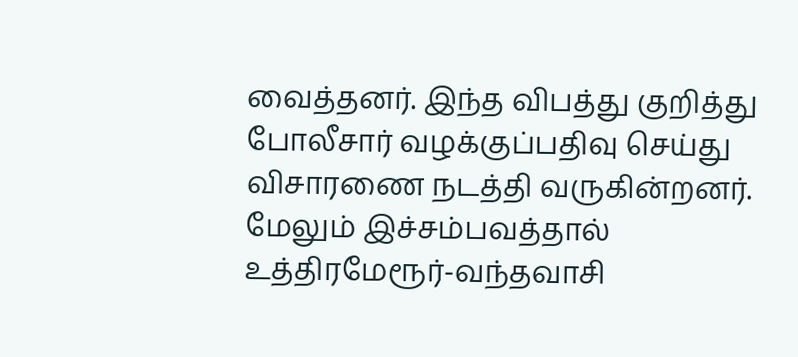வைத்தனர். இந்த விபத்து குறித்து போலீசார் வழக்குப்பதிவு செய்து விசாரணை நடத்தி வருகின்றனர். மேலும் இச்சம்பவத்தால் உத்திரமேரூர்-வந்தவாசி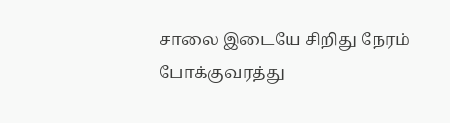சாலை இடையே சிறிது நேரம் போக்குவரத்து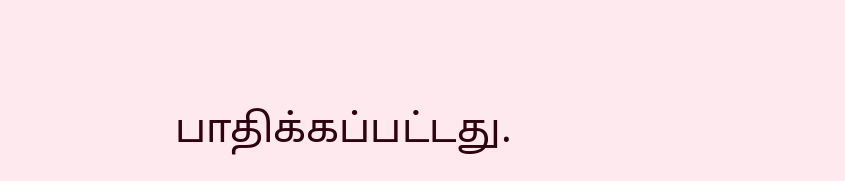பாதிக்கப்பட்டது.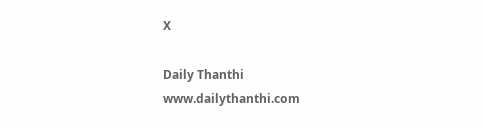X

Daily Thanthi
www.dailythanthi.com